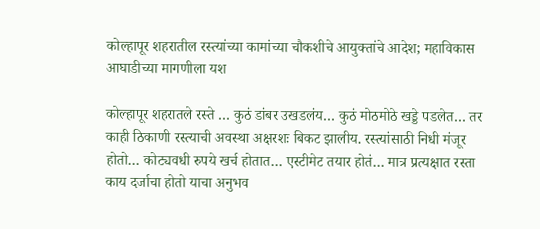कोल्हापूर शहरातील रस्त्यांच्या कामांच्या चौकशीचे आयुक्तांचे आदेश; महाविकास आघाडीच्या मागणीला यश

कोल्हापूर शहरातले रस्ते … कुठं डांबर उखडलंय… कुठं मोठमोठे खड्डे पडलेत… तर काही ठिकाणी रस्त्याची अवस्था अक्षरशः बिकट झालीय. रस्त्यांसाठी निधी मंजूर होतो… कोट्यवधी रुपये खर्च होतात… एस्टीमेट तयार होतं… मात्र प्रत्यक्षात रस्ता काय दर्जाचा होतो याचा अनुभव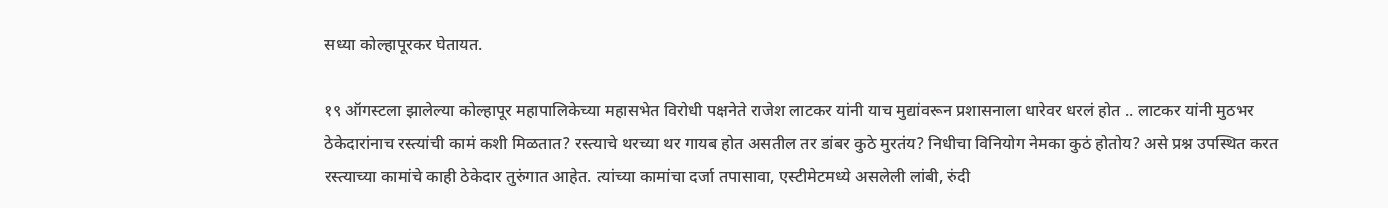सध्या कोल्हापूरकर घेतायत.

१९ ऑगस्टला झालेल्या कोल्हापूर महापालिकेच्या महासभेत विरोधी पक्षनेते राजेश लाटकर यांनी याच मुद्यांवरून प्रशासनाला धारेवर धरलं होत .. लाटकर यांनी मुठभर ठेकेदारांनाच रस्त्यांची कामं कशी मिळतात? रस्त्याचे थरच्या थर गायब होत असतील तर डांबर कुठे मुरतंय? निधीचा विनियोग नेमका कुठं होतोय? असे प्रश्न उपस्थित करत रस्त्याच्या कामांचे काही ठेकेदार तुरुंगात आहेत. त्यांच्या कामांचा दर्जा तपासावा, एस्टीमेटमध्ये असलेली लांबी, रुंदी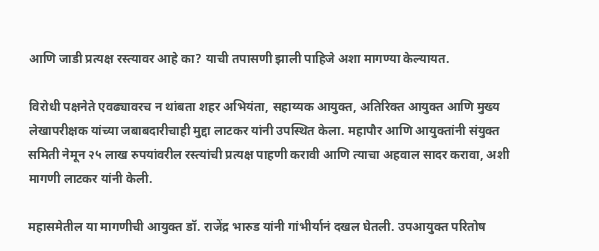आणि जाडी प्रत्यक्ष रस्त्यावर आहे का? याची तपासणी झाली पाहिजे अशा मागण्या केल्यायत.

विरोधी पक्षनेते एवढ्यावरच न थांबता शहर अभियंता, सहाय्यक आयुक्त, अतिरिक्त आयुक्त आणि मुख्य लेखापरीक्षक यांच्या जबाबदारीचाही मुद्दा लाटकर यांनी उपस्थित केला. महापौर आणि आयुक्तांनी संयुक्त समिती नेमून २५ लाख रुपयांवरील रस्त्यांची प्रत्यक्ष पाहणी करावी आणि त्याचा अहवाल सादर करावा, अशी मागणी लाटकर यांनी केली.

महासमेतील या मागणीची आयुक्त डॉ. राजेंद्र भारुड यांनी गांभीर्यानं दखल घेतली. उपआयुक्त परितोष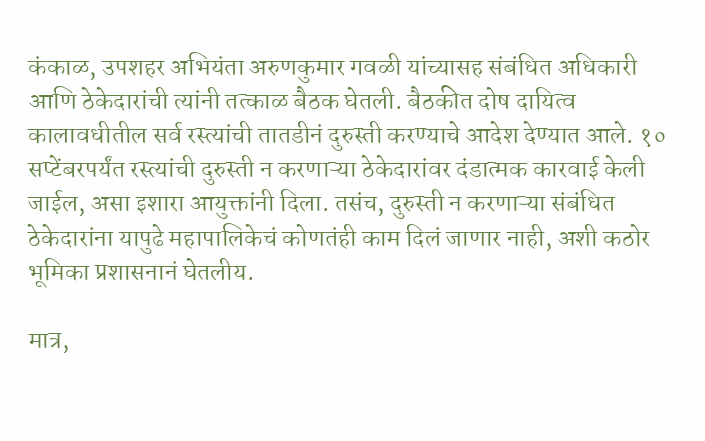कंकाळ, उपशहर अभियंता अरुणकुमार गवळी यांच्यासह संबंधित अधिकारी आणि ठेकेदारांची त्यांनी तत्काळ बैठक घेतली. बैठकीत दोष दायित्व कालावधीतील सर्व रस्त्यांची तातडीनं दुरुस्ती करण्याचे आदेश देण्यात आले. १० सप्टेंबरपर्यंत रस्त्यांची दुरुस्ती न करणाऱ्या ठेकेदारांवर दंडात्मक कारवाई केली जाईल, असा इशारा आयुक्तांनी दिला. तसंच, दुरुस्ती न करणाऱ्या संबंधित ठेकेदारांना यापुढे महापालिकेचं कोणतंही काम दिलं जाणार नाही, अशी कठोर भूमिका प्रशासनानं घेतलीय.

मात्र,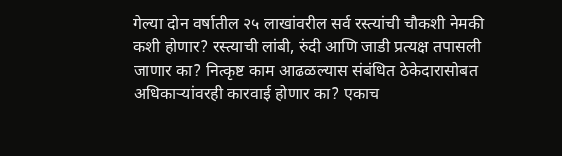गेल्या दोन वर्षातील २५ लाखांवरील सर्व रस्त्यांची चौकशी नेमकी कशी होणार? रस्त्याची लांबी, रुंदी आणि जाडी प्रत्यक्ष तपासली जाणार का? नित्कृष्ट काम आढळल्यास संबंधित ठेकेदारासोबत अधिकाऱ्यांवरही कारवाई होणार का? एकाच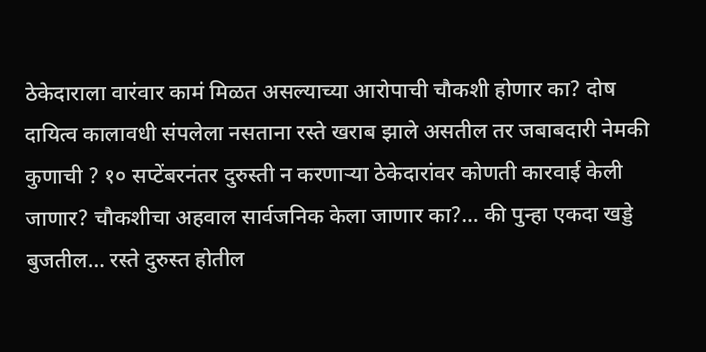ठेकेदाराला वारंवार कामं मिळत असल्याच्या आरोपाची चौकशी होणार का? दोष दायित्व कालावधी संपलेला नसताना रस्ते खराब झाले असतील तर जबाबदारी नेमकी कुणाची ? १० सप्टेंबरनंतर दुरुस्ती न करणाऱ्या ठेकेदारांवर कोणती कारवाई केली जाणार? चौकशीचा अहवाल सार्वजनिक केला जाणार का?… की पुन्हा एकदा खड्डे बुजतील… रस्ते दुरुस्त होतील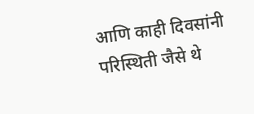आणि काही दिवसांनी परिस्थिती जैसे थे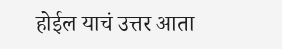होईल याचं उत्तर आता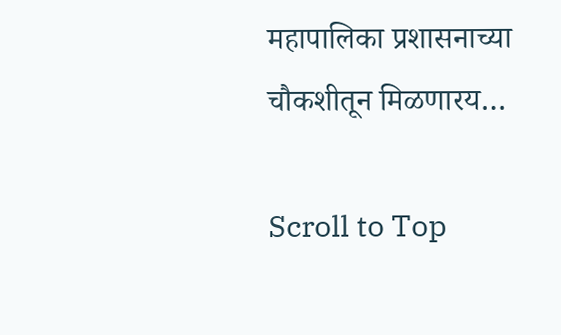महापालिका प्रशासनाच्या चौकशीतून मिळणारय…

Scroll to Top